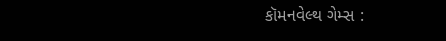કૉમનવેલ્થ ગેમ્સ :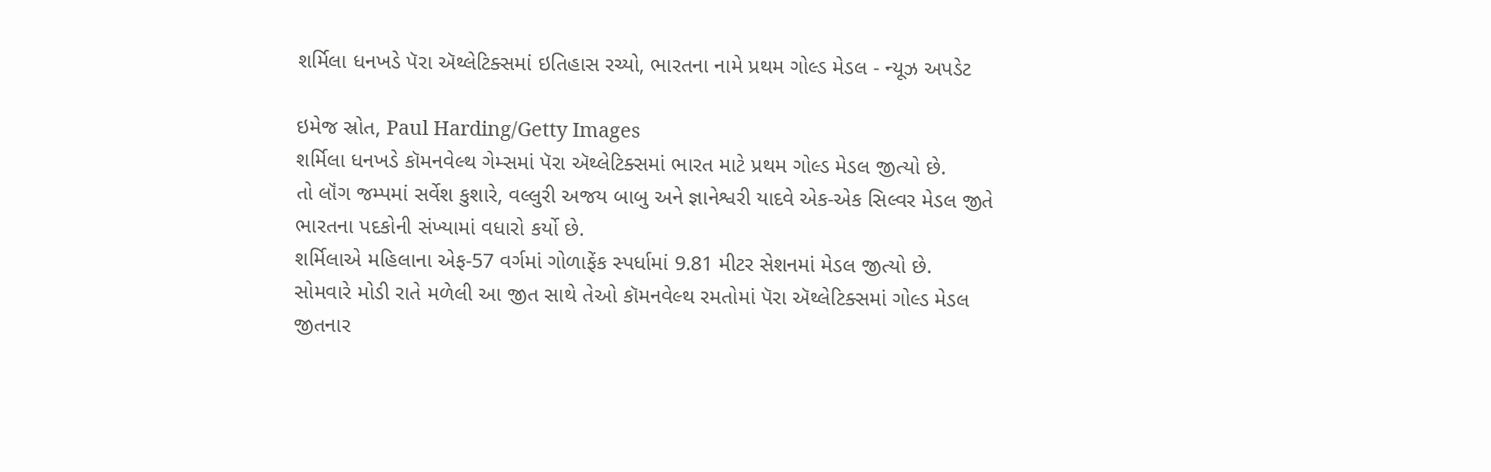શર્મિલા ધનખડે પૅરા ઍથ્લેટિક્સમાં ઇતિહાસ રચ્યો, ભારતના નામે પ્રથમ ગોલ્ડ મેડલ - ન્યૂઝ અપડેટ

ઇમેજ સ્રોત, Paul Harding/Getty Images
શર્મિલા ધનખડે કૉમનવેલ્થ ગેમ્સમાં પૅરા ઍથ્લેટિક્સમાં ભારત માટે પ્રથમ ગોલ્ડ મેડલ જીત્યો છે.
તો લૉંગ જમ્પમાં સર્વેશ કુશારે, વલ્લુરી અજય બાબુ અને જ્ઞાનેશ્વરી યાદવે એક-એક સિલ્વર મેડલ જીતે ભારતના પદકોની સંખ્યામાં વધારો કર્યો છે.
શર્મિલાએ મહિલાના એફ-57 વર્ગમાં ગોળાફેંક સ્પર્ધામાં 9.81 મીટર સેશનમાં મેડલ જીત્યો છે.
સોમવારે મોડી રાતે મળેલી આ જીત સાથે તેઓ કૉમનવેલ્થ રમતોમાં પૅરા ઍથ્લેટિક્સમાં ગોલ્ડ મેડલ જીતનાર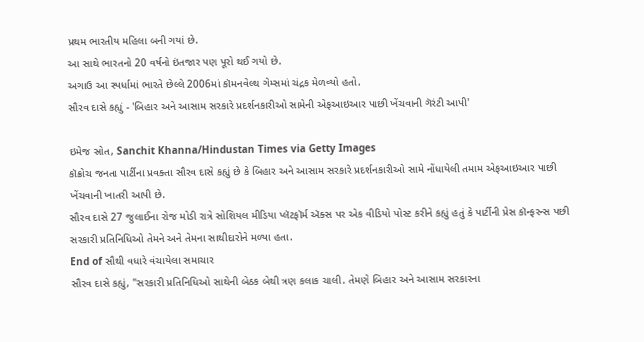પ્રથમ ભારતીય મહિલા બની ગયાં છે.
આ સાથે ભારતનો 20 વર્ષનો ઇંતજાર પણ પૂરો થઈ ગયો છે.
અગાઉ આ સ્પર્ધામાં ભારતે છેલ્લે 2006માં કૉમનવેલ્થ ગેમ્સમાં ચંદ્રક મેળવ્યો હતો.
સૌરવ દાસે કહ્યું - 'બિહાર અને આસામ સરકારે પ્રદર્શનકારીઓ સામેની એફઆઇઆર પાછી ખેંચવાની ગૅરંટી આપી'

ઇમેજ સ્રોત, Sanchit Khanna/Hindustan Times via Getty Images
કૉક્રોચ જનતા પાર્ટીના પ્રવક્તા સૌરવ દાસે કહ્યું છે કે બિહાર અને આસામ સરકારે પ્રદર્શનકારીઓ સામે નોંધાયેલી તમામ એફઆઇઆર પાછી ખેંચવાની ખાતરી આપી છે.
સૌરવ દાસે 27 જુલાઈના રોજ મોડી રાત્રે સોશિયલ મીડિયા પ્લૅટફૉર્મ ઍક્સ પર એક વીડિયો પોસ્ટ કરીને કહ્યું હતું કે પાર્ટીની પ્રેસ કૉન્ફરન્સ પછી સરકારી પ્રતિનિધિઓ તેમને અને તેમના સાથીદારોને મળ્યા હતા.
End of સૌથી વધારે વંચાયેલા સમાચાર
સૌરવ દાસે કહ્યું, "સરકારી પ્રતિનિધિઓ સાથેની બેઠક બેથી ત્રણ કલાક ચાલી. તેમણે બિહાર અને આસામ સરકારના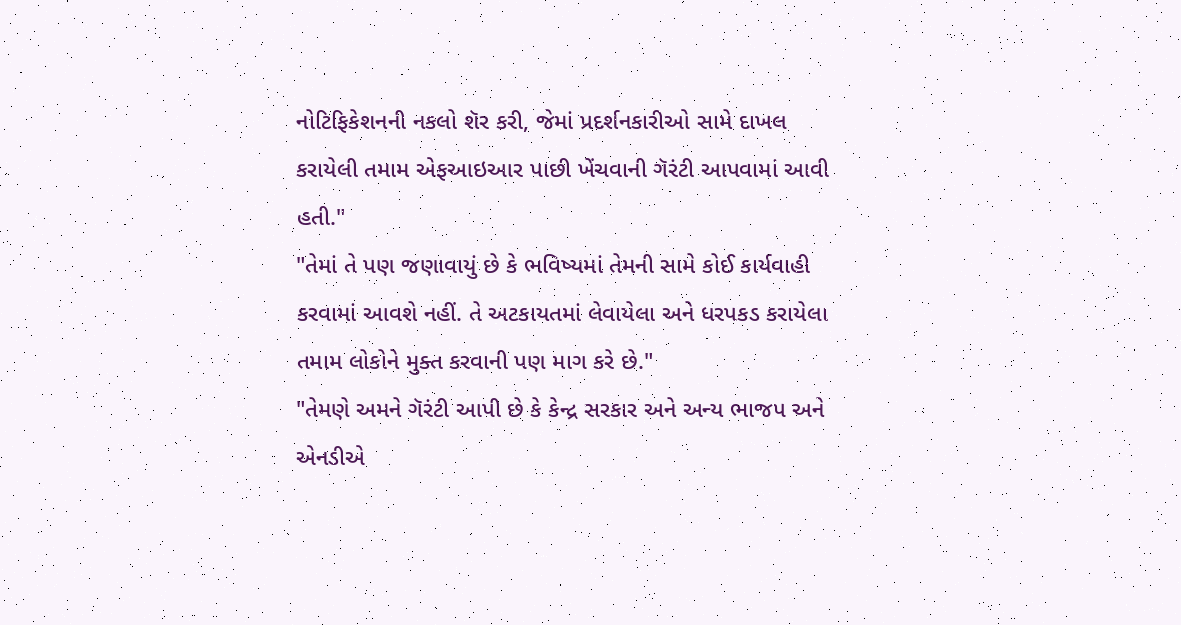નોટિફિકેશનની નકલો શૅર કરી, જેમાં પ્રદર્શનકારીઓ સામે દાખલ કરાયેલી તમામ એફઆઇઆર પાછી ખેંચવાની ગૅરંટી આપવામાં આવી હતી."
"તેમાં તે પણ જણાવાયું છે કે ભવિષ્યમાં તેમની સામે કોઈ કાર્યવાહી કરવામાં આવશે નહીં. તે અટકાયતમાં લેવાયેલા અને ધરપકડ કરાયેલા તમામ લોકોને મુક્ત કરવાની પણ માગ કરે છે."
"તેમણે અમને ગૅરંટી આપી છે કે કેન્દ્ર સરકાર અને અન્ય ભાજપ અને એનડીએ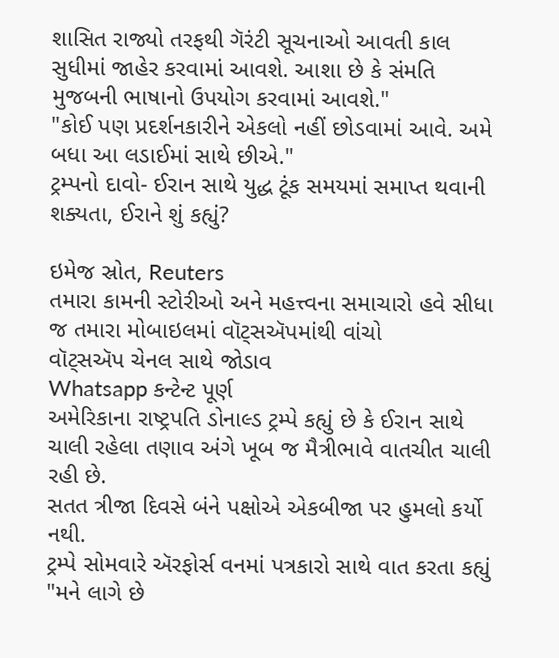શાસિત રાજ્યો તરફથી ગૅરંટી સૂચનાઓ આવતી કાલ સુધીમાં જાહેર કરવામાં આવશે. આશા છે કે સંમતિ મુજબની ભાષાનો ઉપયોગ કરવામાં આવશે."
"કોઈ પણ પ્રદર્શનકારીને એકલો નહીં છોડવામાં આવે. અમે બધા આ લડાઈમાં સાથે છીએ."
ટ્રમ્પનો દાવો- ઈરાન સાથે યુદ્ધ ટૂંક સમયમાં સમાપ્ત થવાની શક્યતા, ઈરાને શું કહ્યું?

ઇમેજ સ્રોત, Reuters
તમારા કામની સ્ટોરીઓ અને મહત્ત્વના સમાચારો હવે સીધા જ તમારા મોબાઇલમાં વૉટ્સઍપમાંથી વાંચો
વૉટ્સઍપ ચેનલ સાથે જોડાવ
Whatsapp કન્ટેન્ટ પૂર્ણ
અમેરિકાના રાષ્ટ્રપતિ ડોનાલ્ડ ટ્રમ્પે કહ્યું છે કે ઈરાન સાથે ચાલી રહેલા તણાવ અંગે ખૂબ જ મૈત્રીભાવે વાતચીત ચાલી રહી છે.
સતત ત્રીજા દિવસે બંને પક્ષોએ એકબીજા પર હુમલો કર્યો નથી.
ટ્રમ્પે સોમવારે ઍરફોર્સ વનમાં પત્રકારો સાથે વાત કરતા કહ્યું "મને લાગે છે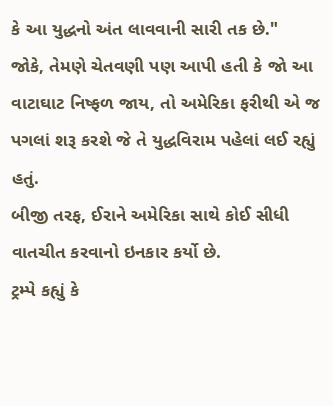કે આ યુદ્ધનો અંત લાવવાની સારી તક છે."
જોકે, તેમણે ચેતવણી પણ આપી હતી કે જો આ વાટાઘાટ નિષ્ફળ જાય, તો અમેરિકા ફરીથી એ જ પગલાં શરૂ કરશે જે તે યુદ્ધવિરામ પહેલાં લઈ રહ્યું હતું.
બીજી તરફ, ઈરાને અમેરિકા સાથે કોઈ સીધી વાતચીત કરવાનો ઇનકાર કર્યો છે.
ટ્રમ્પે કહ્યું કે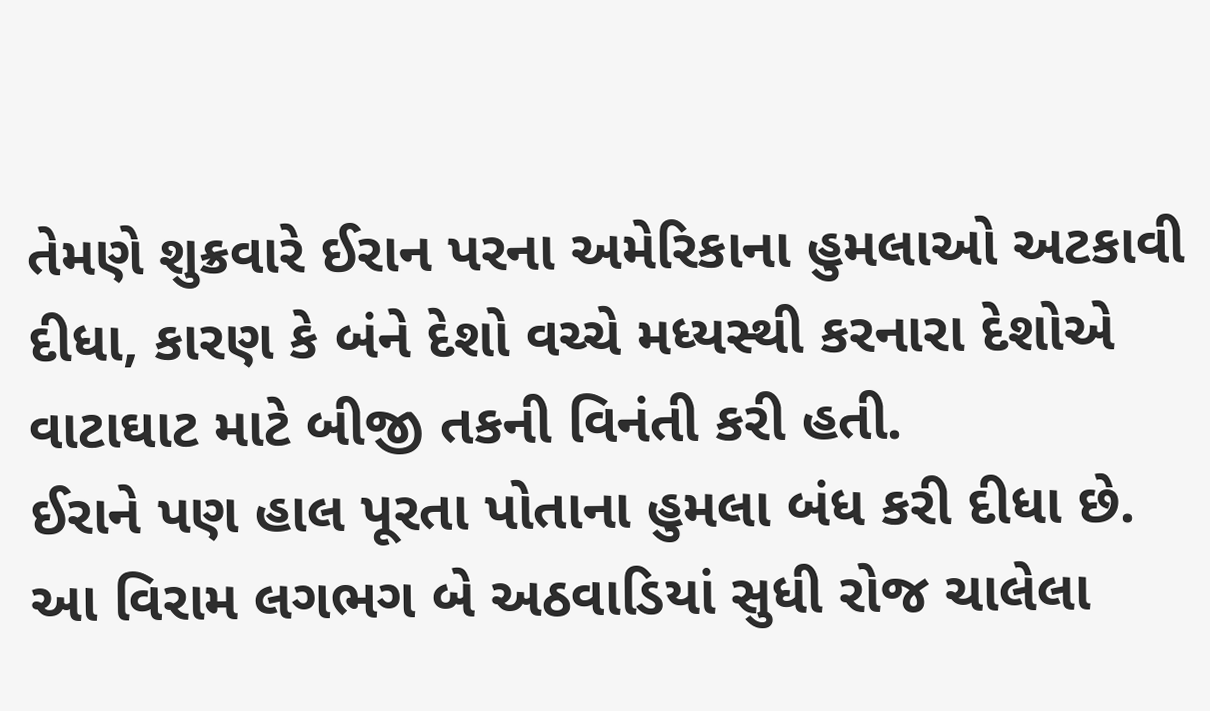તેમણે શુક્રવારે ઈરાન પરના અમેરિકાના હુમલાઓ અટકાવી દીધા, કારણ કે બંને દેશો વચ્ચે મધ્યસ્થી કરનારા દેશોએ વાટાઘાટ માટે બીજી તકની વિનંતી કરી હતી.
ઈરાને પણ હાલ પૂરતા પોતાના હુમલા બંધ કરી દીધા છે.
આ વિરામ લગભગ બે અઠવાડિયાં સુધી રોજ ચાલેલા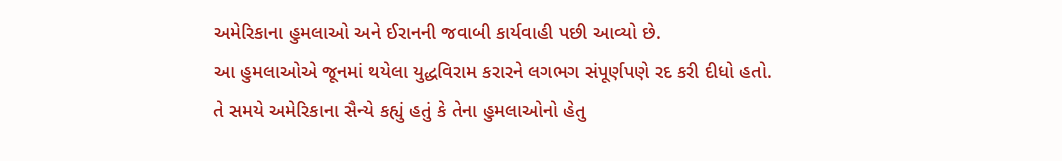અમેરિકાના હુમલાઓ અને ઈરાનની જવાબી કાર્યવાહી પછી આવ્યો છે.
આ હુમલાઓએ જૂનમાં થયેલા યુદ્ધવિરામ કરારને લગભગ સંપૂર્ણપણે રદ કરી દીધો હતો.
તે સમયે અમેરિકાના સૈન્યે કહ્યું હતું કે તેના હુમલાઓનો હેતુ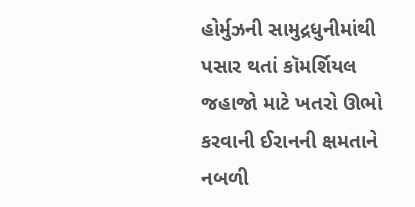હોર્મુઝની સામુદ્રધુનીમાંથી પસાર થતાં કૉમર્શિયલ જહાજો માટે ખતરો ઊભો કરવાની ઈરાનની ક્ષમતાને નબળી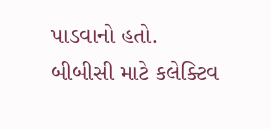પાડવાનો હતો.
બીબીસી માટે કલેક્ટિવ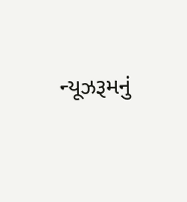ન્યૂઝરૂમનું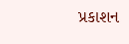પ્રકાશન